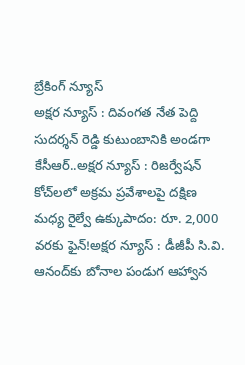బ్రేకింగ్ న్యూస్
అక్షర న్యూస్ : దివంగత నేత పెద్ది సుదర్శన్ రెడ్డి కుటుంబానికి అండగా కేసీఆర్..అక్షర న్యూస్ : రిజర్వేషన్ కోచ్‌లలో అక్రమ ప్రవేశాలపై దక్షిణ మధ్య రైల్వే ఉక్కుపాదం: రూ. 2,000 వరకు ఫైన్!అక్షర న్యూస్ : డీజీపీ సి.వి. ఆనంద్‌కు బోనాల పండుగ ఆహ్వాన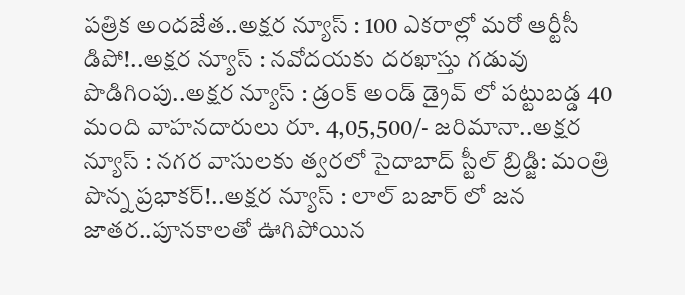పత్రిక అందజేత..అక్షర న్యూస్ : 100 ఎకరాల్లో మరో ఆర్టీసీ డిపో!..అక్షర న్యూస్ : నవోదయకు దరఖాస్తు గడువు పొడిగింపు..అక్షర న్యూస్ : డ్రంక్ అండ్ డ్రైవ్ లో పట్టుబడ్డ 40 మంది వాహనదారులు రూ. 4,05,500/- జరిమానా..అక్షర న్యూస్ : నగర వాసులకు త్వరలో సైదాబాద్ స్టీల్ బ్రిడ్జి: మంత్రి పొన్న ప్రభాకర్!..అక్షర న్యూస్ : లాల్ బజార్ లో జన జాతర..పూనకాలతో ఊగిపోయిన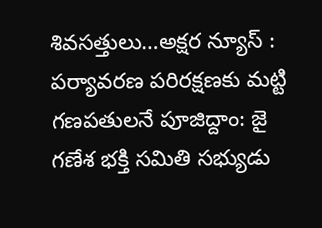శివసత్తులు…అక్షర న్యూస్ : పర్యావరణ పరిరక్షణకు మట్టి గణపతులనే పూజిద్దాం: జై గణేశ భక్తి సమితి సభ్యుడు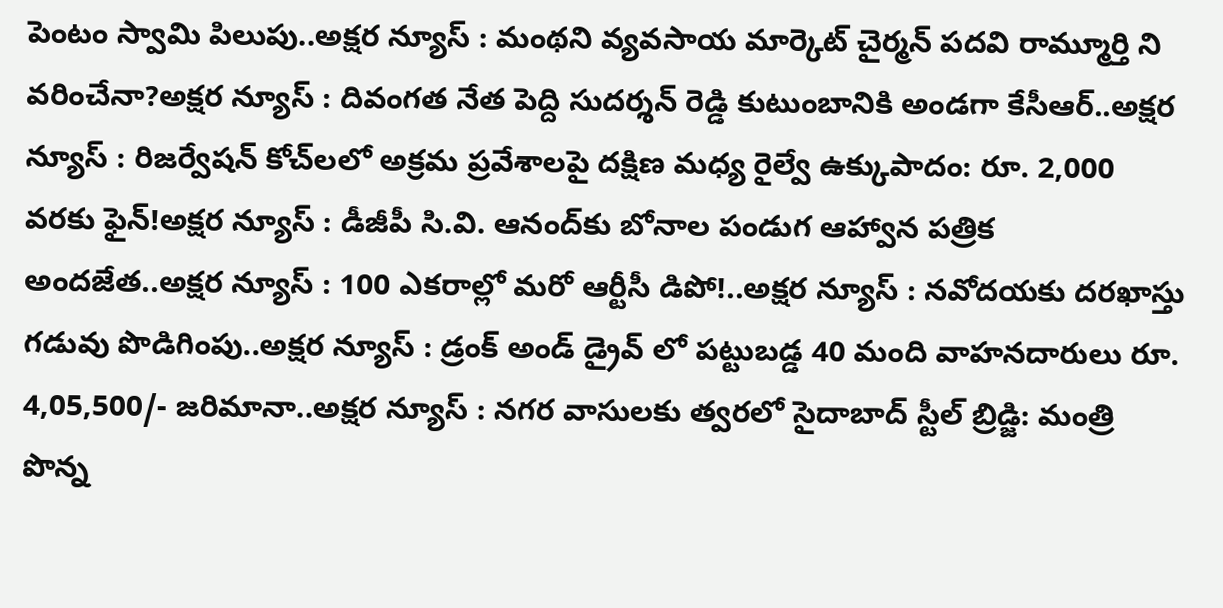పెంటం స్వామి పిలుపు..అక్షర న్యూస్ : మంథని వ్యవసాయ మార్కెట్ చైర్మన్ పదవి రామ్మూర్తి ని వరించేనా?అక్షర న్యూస్ : దివంగత నేత పెద్ది సుదర్శన్ రెడ్డి కుటుంబానికి అండగా కేసీఆర్..అక్షర న్యూస్ : రిజర్వేషన్ కోచ్‌లలో అక్రమ ప్రవేశాలపై దక్షిణ మధ్య రైల్వే ఉక్కుపాదం: రూ. 2,000 వరకు ఫైన్!అక్షర న్యూస్ : డీజీపీ సి.వి. ఆనంద్‌కు బోనాల పండుగ ఆహ్వాన పత్రిక అందజేత..అక్షర న్యూస్ : 100 ఎకరాల్లో మరో ఆర్టీసీ డిపో!..అక్షర న్యూస్ : నవోదయకు దరఖాస్తు గడువు పొడిగింపు..అక్షర న్యూస్ : డ్రంక్ అండ్ డ్రైవ్ లో పట్టుబడ్డ 40 మంది వాహనదారులు రూ. 4,05,500/- జరిమానా..అక్షర న్యూస్ : నగర వాసులకు త్వరలో సైదాబాద్ స్టీల్ బ్రిడ్జి: మంత్రి పొన్న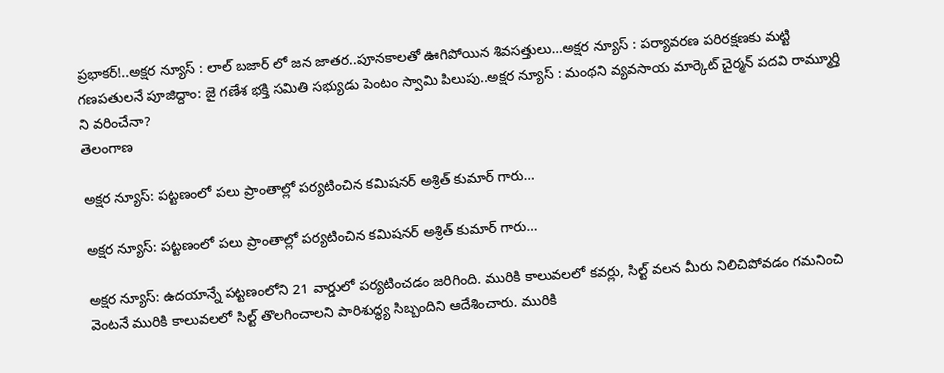ప్రభాకర్!..అక్షర న్యూస్ : లాల్ బజార్ లో జన జాతర..పూనకాలతో ఊగిపోయిన శివసత్తులు…అక్షర న్యూస్ : పర్యావరణ పరిరక్షణకు మట్టి గణపతులనే పూజిద్దాం: జై గణేశ భక్తి సమితి సభ్యుడు పెంటం స్వామి పిలుపు..అక్షర న్యూస్ : మంథని వ్యవసాయ మార్కెట్ చైర్మన్ పదవి రామ్మూర్తి ని వరించేనా?
తెలంగాణ

అక్షర న్యూస్: పట్టణంలో పలు ప్రాంతాల్లో పర్యటించిన కమిషనర్ అశ్రిత్ కుమార్ గారు…

అక్షర న్యూస్: పట్టణంలో పలు ప్రాంతాల్లో పర్యటించిన కమిషనర్ అశ్రిత్ కుమార్ గారు…

అక్షర న్యూస్: ఉదయాన్నే పట్టణంలోని 21 వార్డులో పర్యటించడం జరిగింది. మురికి కాలువలలో కవర్లు, సిల్ట్ వలన మీరు నిలిచిపోవడం గమనించి వెంటనే మురికి కాలువలలో సిల్ట్ తొలగించాలని పారిశుద్ధ్య సిబ్బందిని ఆదేశించారు. మురికి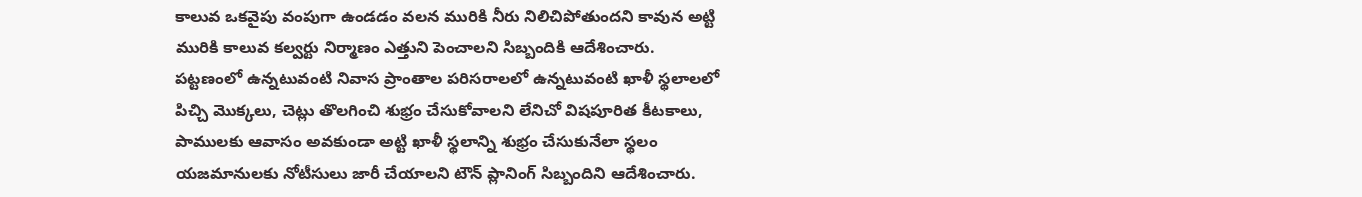కాలువ ఒకవైపు వంపుగా ఉండడం వలన మురికి నీరు నిలిచిపోతుందని కావున అట్టి మురికి కాలువ కల్వర్టు నిర్మాణం ఎత్తుని పెంచాలని సిబ్బందికి ఆదేశించారు. పట్టణంలో ఉన్నటువంటి నివాస ప్రాంతాల పరిసరాలలో ఉన్నటువంటి ఖాళీ స్థలాలలో పిచ్చి మొక్కలు, చెట్లు తొలగించి శుభ్రం చేసుకోవాలని లేనిచో విషపూరిత కీటకాలు, పాములకు ఆవాసం అవకుండా అట్టి ఖాళీ స్థలాన్ని శుభ్రం చేసుకునేలా స్థలం యజమానులకు నోటీసులు జారీ చేయాలని టౌన్ ప్లానింగ్ సిబ్బందిని ఆదేశించారు.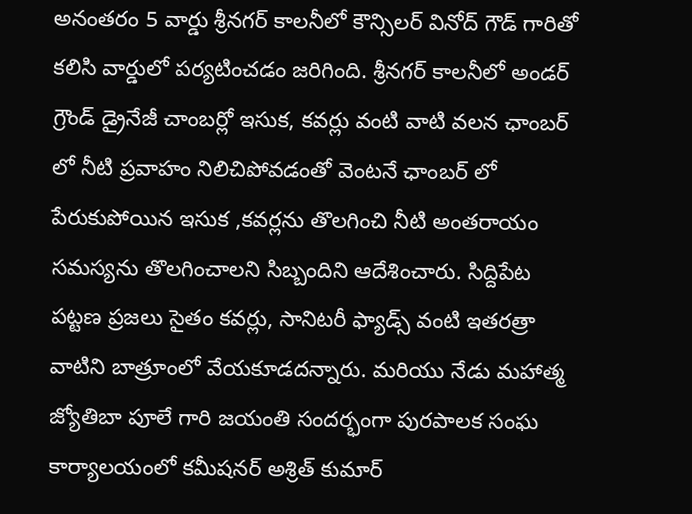అనంతరం 5 వార్డు శ్రీనగర్ కాలనీలో కౌన్సిలర్ వినోద్ గౌడ్ గారితో కలిసి వార్డులో పర్యటించడం జరిగింది. శ్రీనగర్ కాలనీలో అండర్ గ్రౌండ్ డ్రైనేజీ చాంబర్లో ఇసుక, కవర్లు వంటి వాటి వలన ఛాంబర్ లో నీటి ప్రవాహం నిలిచిపోవడంతో వెంటనే ఛాంబర్ లో పేరుకుపోయిన ఇసుక ,కవర్లను తొలగించి నీటి అంతరాయం సమస్యను తొలగించాలని సిబ్బందిని ఆదేశించారు. సిద్దిపేట పట్టణ ప్రజలు సైతం కవర్లు, సానిటరీ ఫ్యాడ్స్ వంటి ఇతరత్రా వాటిని బాత్రూంలో వేయకూడదన్నారు. మరియు నేడు మహాత్మ జ్యోతిబా పూలే గారి జయంతి సందర్భంగా పురపాలక సంఘ కార్యాలయంలో కమీషనర్ అశ్రిత్ కుమార్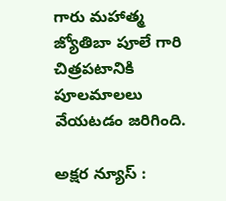గారు మహాత్మ జ్యోతిబా పూలే గారి చిత్రపటానికి పూలమాలలు వేయటడం జరిగింది.

అక్షర న్యూస్ :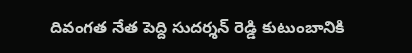దివంగత నేత పెద్ది సుదర్శన్ రెడ్డి కుటుంబానికి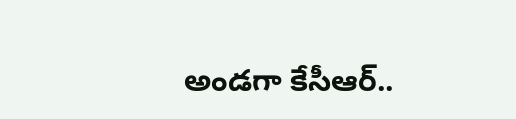అండగా కేసీఆర్..